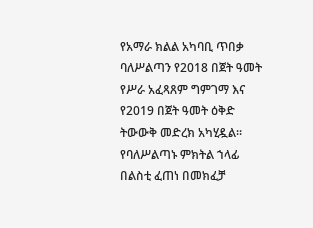የአማራ ክልል አካባቢ ጥበቃ ባለሥልጣን የ2018 በጀት ዓመት የሥራ አፈጻጸም ግምገማ እና የ2019 በጀት ዓመት ዕቅድ ትውውቅ መድረክ አካሂዷል።
የባለሥልጣኑ ምክትል ኀላፊ በልስቲ ፈጠነ በመክፈቻ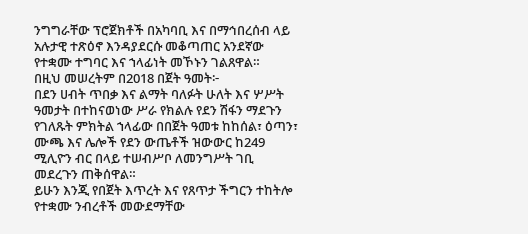ንግግራቸው ፕሮጀክቶች በአካባቢ እና በማኅበረሰብ ላይ አሉታዊ ተጽዕኖ እንዳያደርሱ መቆጣጠር አንደኛው የተቋሙ ተግባር እና ኀላፊነት መኾኑን ገልጸዋል።
በዚህ መሠረትም በ2018 በጀት ዓመት፦
በደን ሀብት ጥበቃ እና ልማት ባለፉት ሁለት እና ሦሥት ዓመታት በተከናወነው ሥራ የክልሉ የደን ሽፋን ማደጉን የገለጹት ምክትል ኀላፊው በበጀት ዓመቱ ከከሰል፣ ዕጣን፣ ሙጫ እና ሌሎች የደን ውጤቶች ዝውውር ከ249 ሚሊዮን ብር በላይ ተሠብሥቦ ለመንግሥት ገቢ መደረጉን ጠቅሰዋል።
ይሁን እንጂ የበጀት እጥረት እና የጸጥታ ችግርን ተከትሎ የተቋሙ ንብረቶች መውደማቸው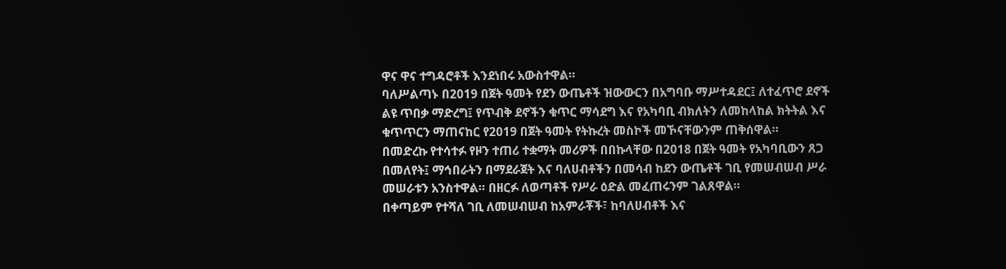ዋና ዋና ተግዳሮቶች እንደነበሩ አውስተዋል።
ባለሥልጣኑ በ2019 በጀት ዓመት የደን ውጤቶች ዝውውርን በአግባቡ ማሥተዳደር፤ ለተፈጥሮ ደኖች ልዩ ጥበቃ ማድረግ፤ የጥብቅ ደኖችን ቁጥር ማሳደግ እና የአካባቢ ብክለትን ለመከላከል ክትትል እና ቁጥጥርን ማጠናከር የ2019 በጀት ዓመት የትኩረት መስኮች መኾናቸውንም ጠቅሰዋል።
በመድረኩ የተሳተፉ የዞን ተጠሪ ተቋማት መሪዎች በበኩላቸው በ2018 በጀት ዓመት የአካባቢውን ጸጋ በመለየት፤ ማኅበራትን በማደራጀት እና ባለሀብቶችን በመሳብ ከደን ውጤቶች ገቢ የመሠብሠብ ሥራ መሠራቱን አንስተዋል። በዘርፉ ለወጣቶች የሥራ ዕድል መፈጠሩንም ገልጸዋል።
በቀጣይም የተሻለ ገቢ ለመሠብሠብ ከአምራቾች፣ ከባለሀብቶች እና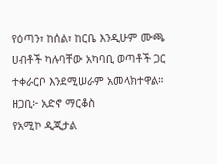የዕጣን፣ ከሰል፣ ከርቤ እንዲሁም ሙጫ ሀብቶች ካሉባቸው አካባቢ ወጣቶች ጋር ተቀራርቦ እንደሚሠራም አመላክተዋል።
ዘጋቢ፦ አድኖ ማርቆስ
የአሚኮ ዲጂታል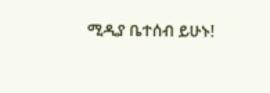ሚዲያ ቤተሰብ ይሁኑ!